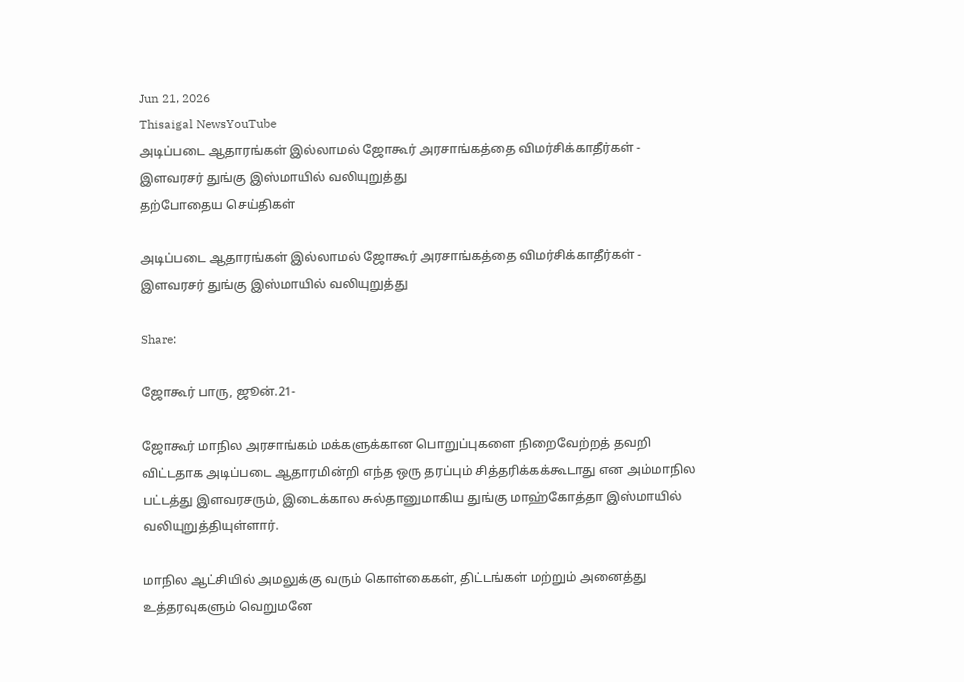Jun 21, 2026
Thisaigal NewsYouTube
அடிப்படை ஆதாரங்கள் இல்லாமல் ஜோகூர் அரசாங்கத்தை விமர்சிக்காதீர்கள் - இளவரசர் துங்கு இஸ்மாயில் வலியுறுத்து
தற்போதைய செய்திகள்

அடிப்படை ஆதாரங்கள் இல்லாமல் ஜோகூர் அரசாங்கத்தை விமர்சிக்காதீர்கள் - இளவரசர் துங்கு இஸ்மாயில் வலியுறுத்து

Share:

ஜோகூர் பாரு, ஜூன்.21-

ஜோகூர் மாநில அரசாங்கம் மக்களுக்கான பொறுப்புகளை நிறைவேற்றத் தவறி விட்டதாக அடிப்படை ஆதாரமின்றி எந்த ஒரு தரப்பும் சித்தரிக்கக்கூடாது என அம்மாநில பட்டத்து இளவரசரும், இடைக்கால சுல்தானுமாகிய துங்கு மாஹ்கோத்தா இஸ்மாயில் வலியுறுத்தியுள்ளார்.

மாநில ஆட்சியில் அமலுக்கு வரும் கொள்கைகள், திட்டங்கள் மற்றும் அனைத்து உத்தரவுகளும் வெறுமனே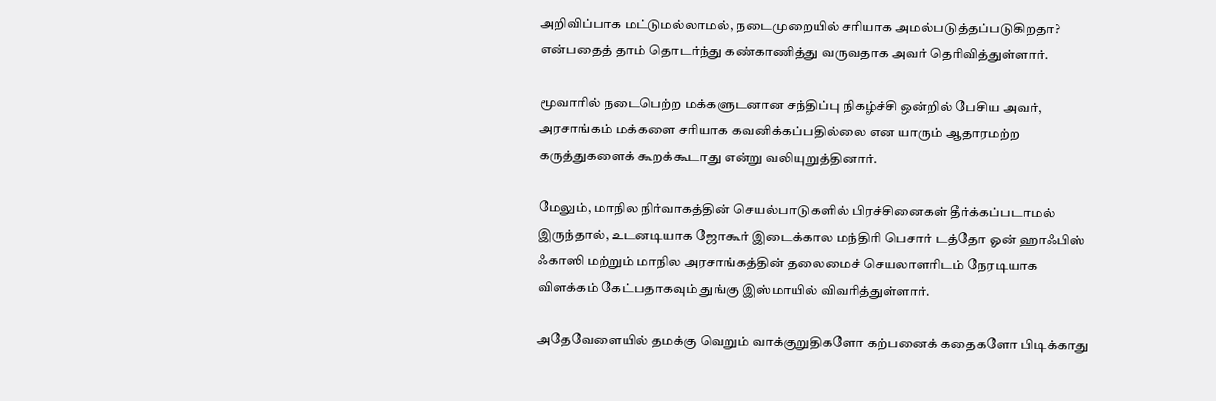அறிவிப்பாக மட்டுமல்லாமல், நடைமுறையில் சரியாக அமல்படுத்தப்படுகிறதா? என்பதைத் தாம் தொடர்ந்து கண்காணித்து வருவதாக அவர் தெரிவித்துள்ளார்.

மூவாரில் நடைபெற்ற மக்களுடனான சந்திப்பு நிகழ்ச்சி ஒன்றில் பேசிய அவர், அரசாங்கம் மக்களை சரியாக கவனிக்கப்பதில்லை என யாரும் ஆதாரமற்ற கருத்துகளைக் கூறக்கூடாது என்று வலியுறுத்தினார்.

மேலும், மாநில நிர்வாகத்தின் செயல்பாடுகளில் பிரச்சினைகள் தீர்க்கப்படாமல் இருந்தால், உடனடியாக ஜோகூர் இடைக்கால மந்திரி பெசார் டத்தோ ஓன் ஹாஃபிஸ் ஃகாஸி மற்றும் மாநில அரசாங்கத்தின் தலைமைச் செயலாளரிடம் நேரடியாக விளக்கம் கேட்பதாகவும் துங்கு இஸ்மாயில் விவரித்துள்ளார்.

அதேவேளையில் தமக்கு வெறும் வாக்குறுதிகளோ கற்பனைக் கதைகளோ பிடிக்காது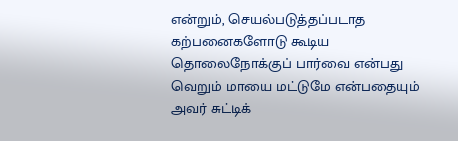என்றும், செயல்படுத்தப்படாத கற்பனைகளோடு கூடிய தொலைநோக்குப் பார்வை என்பது வெறும் மாயை மட்டுமே என்பதையும் அவர் சுட்டிக்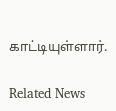காட்டியுள்ளார்.

Related News